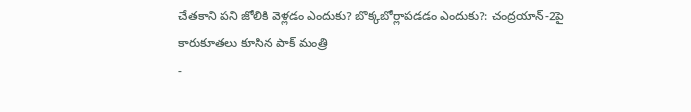చేతకాని పని జోలికి వెళ్లడం ఎందుకు? బొక్కబోర్లాపడడం ఎందుకు?: చంద్రయాన్-2పై కారుకూతలు కూసిన పాక్ మంత్రి
-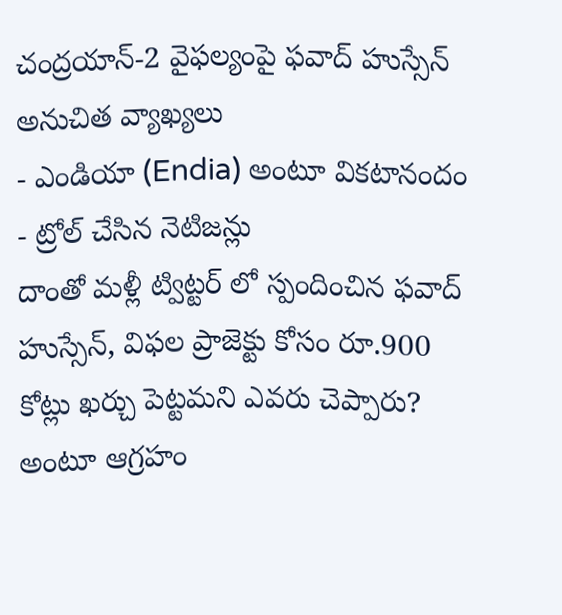చంద్రయాన్-2 వైఫల్యంపై ఫవాద్ హుస్సేన్ అనుచిత వ్యాఖ్యలు
- ఎండియా (Endia) అంటూ వికటానందం
- ట్రోల్ చేసిన నెటిజన్లు
దాంతో మళ్లీ ట్విట్టర్ లో స్పందించిన ఫవాద్ హుస్సేన్, విఫల ప్రాజెక్టు కోసం రూ.900 కోట్లు ఖర్చు పెట్టమని ఎవరు చెప్పారు? అంటూ ఆగ్రహం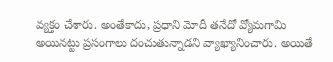వ్యక్తం చేశారు. అంతేకాదు, ప్రధాని మోదీ తనేదో వ్యోమగామి అయినట్టు ప్రసంగాలు దంచుతున్నాడని వ్యాఖ్యానించారు. అయితే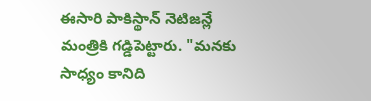ఈసారి పాకిస్థాన్ నెటిజన్లే మంత్రికి గడ్డిపెట్టారు. "మనకు సాధ్యం కానిది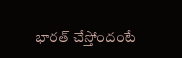భారత్ చేస్తోందంటే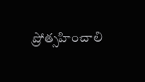ప్రోత్సహించాలి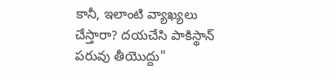కానీ, ఇలాంటి వ్యాఖ్యలు చేస్తారా? దయచేసి పాకిస్థాన్ పరువు తీయొద్దు"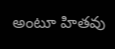అంటూ హితవు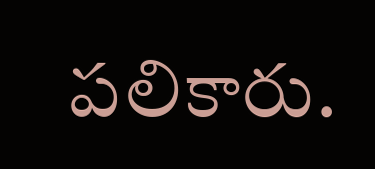పలికారు.